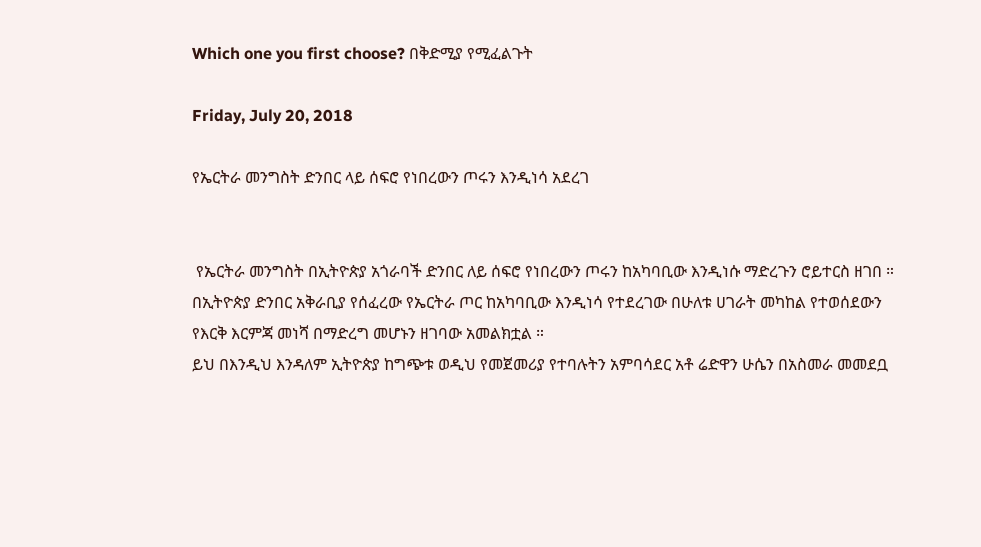Which one you first choose? በቅድሚያ የሚፈልጉት

Friday, July 20, 2018

የኤርትራ መንግስት ድንበር ላይ ሰፍሮ የነበረውን ጦሩን እንዲነሳ አደረገ


 የኤርትራ መንግስት በኢትዮጵያ አጎራባች ድንበር ለይ ሰፍሮ የነበረውን ጦሩን ከአካባቢው እንዲነሱ ማድረጉን ሮይተርስ ዘገበ ።
በኢትዮጵያ ድንበር አቅራቢያ የሰፈረው የኤርትራ ጦር ከአካባቢው እንዲነሳ የተደረገው በሁለቱ ሀገራት መካከል የተወሰደውን የእርቅ እርምጃ መነሻ በማድረግ መሆኑን ዘገባው አመልክቷል ።
ይህ በእንዲህ እንዳለም ኢትዮጵያ ከግጭቱ ወዲህ የመጀመሪያ የተባሉትን አምባሳደር አቶ ሬድዋን ሁሴን በአስመራ መመደቧ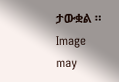ታውቋል ።
Image may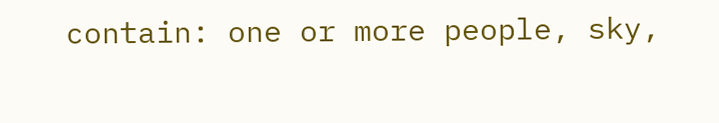contain: one or more people, sky,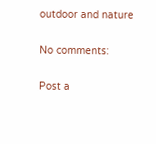outdoor and nature

No comments:

Post a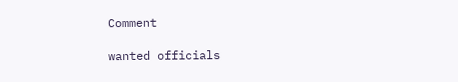Comment

wanted officials